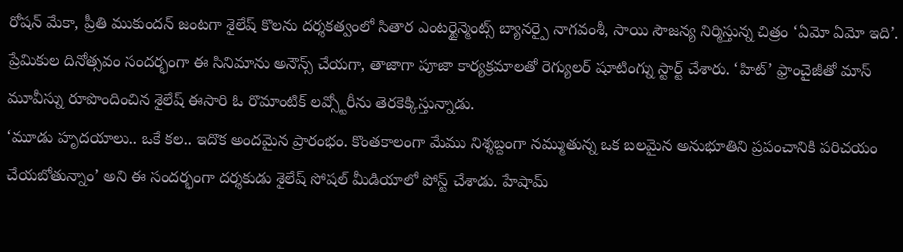రోషన్ మేకా, ప్రీతి ముకుందన్ జంటగా శైలేష్ కొలను దర్శకత్వంలో సితార ఎంటర్టైన్మెంట్స్ బ్యానర్పై నాగవంశీ, సాయి సౌజన్య నిర్మిస్తున్న చిత్రం ‘ఏమో ఏమో ఇది’. ప్రేమికుల దినోత్సవం సందర్భంగా ఈ సినిమాను అనౌన్స్ చేయగా, తాజాగా పూజా కార్యక్రమాలతో రెగ్యులర్ షూటింగ్ను స్టార్ట్ చేశారు. ‘హిట్’ ఫ్రాంచైజీతో మాస్ మూవీస్ను రూపొందించిన శైలేష్ ఈసారి ఓ రొమాంటిక్ లవ్స్టోరీను తెరకెక్కిస్తున్నాడు.
‘మూడు హృదయాలు.. ఒకే కల.. ఇదొక అందమైన ప్రారంభం. కొంతకాలంగా మేము నిశ్శబ్దంగా నమ్ముతున్న ఒక బలమైన అనుభూతిని ప్రపంచానికి పరిచయం చేయబోతున్నాం’ అని ఈ సందర్భంగా దర్శకుడు శైలేష్ సోషల్ మీడియాలో పోస్ట్ చేశాడు. హేషామ్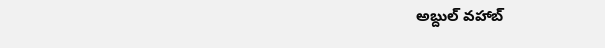అబ్దుల్ వహాబ్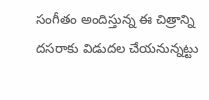సంగీతం అందిస్తున్న ఈ చిత్రాన్ని దసరాకు విడుదల చేయనున్నట్టు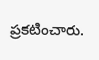ప్రకటించారు.